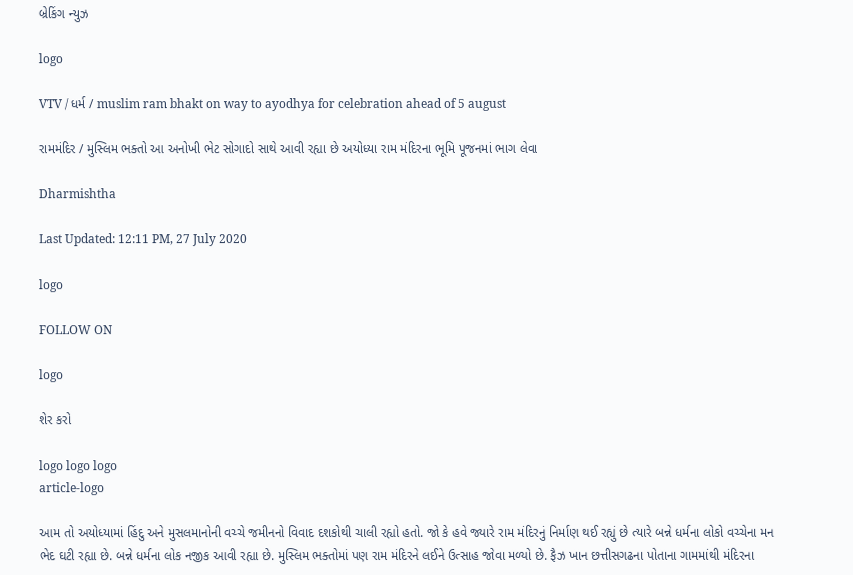બ્રેકિંગ ન્યુઝ

logo

VTV / ધર્મ / muslim ram bhakt on way to ayodhya for celebration ahead of 5 august

રામમંદિર / મુસ્લિમ ભક્તો આ અનોખી ભેટ સોગાદો સાથે આવી રહ્યા છે અયોધ્યા રામ મંદિરના ભૂમિ પૂજનમાં ભાગ લેવા

Dharmishtha

Last Updated: 12:11 PM, 27 July 2020

logo

FOLLOW ON

logo

શેર કરો

logo logo logo
article-logo

આમ તો અયોધ્યામાં હિંદુ અને મુસલમાનોની વચ્ચે જમીનનો વિવાદ દશકોથી ચાલી રહ્યો હતો. જો કે હવે જ્યારે રામ મંદિરનું નિર્માણ થઈ રહ્યું છે ત્યારે બન્ને ધર્મના લોકો વચ્ચેના મન ભેદ ઘટી રહ્યા છે. બન્ને ધર્મના લોક નજીક આવી રહ્યા છે. મુસ્લિમ ભક્તોમાં પણ રામ મંદિરને લઈને ઉત્સાહ જોવા મળ્યો છે. ફૈઝ ખાન છત્તીસગઢના પોતાના ગામમાંથી મંદિરના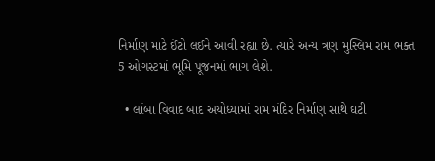નિર્માણ માટે ઈંટો લઈને આવી રહ્યા છે. ત્યારે અન્ય ત્રણ મુસ્લિમ રામ ભક્ત 5 ઓગસ્ટમાં ભૂમિ પૂજનમાં ભાગ લેશે.

  • લાંબા વિવાદ બાદ અયોધ્યામાં રામ મંદિર નિર્માણ સાથે ઘટી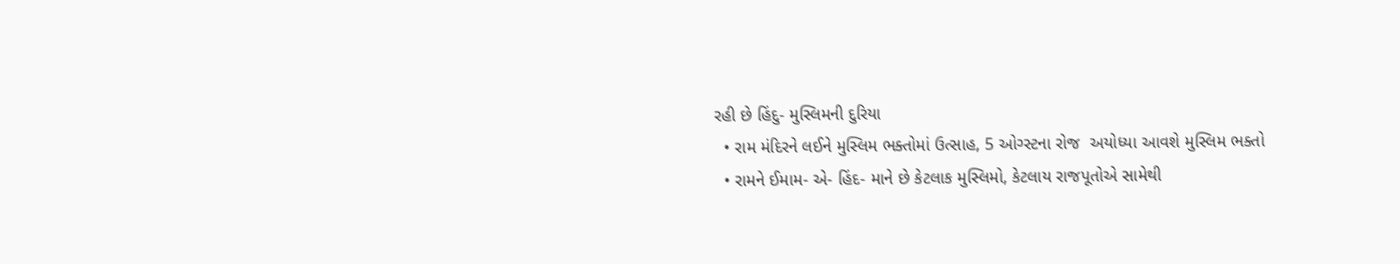રહી છે હિંદુ- મુસ્લિમની દુરિયા
  • રામ મંદિરને લઈને મુસ્લિમ ભક્તોમાં ઉત્સાહ, 5 ઓગ્સ્ટના રોજ  અયોધ્યા આવશે મુસ્લિમ ભક્તો
  • રામને ઈમામ- એ- હિંદ- માને છે કેટલાક મુસ્લિમો, કેટલાય રાજપૂતોએ સામેથી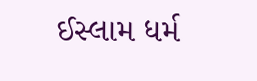ઈસ્લામ ધર્મ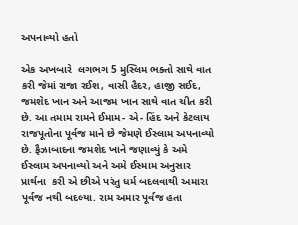અપનાવ્યો હતો

એક અખબારે  લગભગ 5 મુસ્લિમ ભક્તો સાથે વાત કરી જેમાં રાજા રઈશ, વાસી હૈદર, હાજી સઈદ, જમશેદ ખાન અને આજમ ખાન સાથે વાત ચીત કરી છે. આ તમામ રામને ઈમામ- એ- હિંદ અને કેટલાય રાજપૂતોના પૂર્વજ માને છે જેમણે ઈસ્લામ અપનાવ્યો છે. ફૈઝાબાદના જમશેદ ખાને જણાવ્યું કે અમે ઈસ્લામ અપનાવ્યો અને અમે ઈસ્મામ અનુસાર પ્રાર્થના  કરી એ છીએ પરંતુ ધર્મ બદલવાથી અમારા પૂર્વજ નથી બદલ્યા. રામ અમાર પૂર્વજ હતા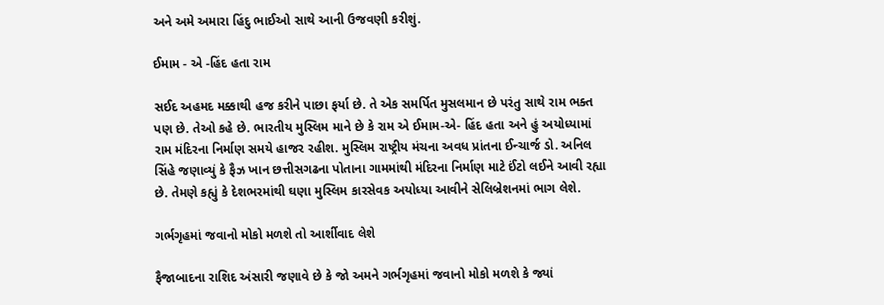અને અમે અમારા હિંદુ ભાઈઓ સાથે આની ઉજવણી કરીશું.

ઈમામ - એ -હિંદ હતા રામ

સઈદ અહમદ મક્કાથી હજ કરીને પાછા ફર્યા છે. તે એક સમર્પિત મુસલમાન છે પરંતુ સાથે રામ ભક્ત પણ છે. તેઓ કહે છે. ભારતીય મુસ્લિમ માને છે કે રામ એ ઈમામ-એ- હિંદ હતા અને હું અયોધ્યામાં રામ મંદિરના નિર્માણ સમયે હાજર રહીશ. મુસ્લિમ રાષ્ટ્રીય મંચના અવધ પ્રાંતના ઈન્ચાર્જ ડો. અનિલ સિંહે જણાવ્યું કે ફૈઝ ખાન છત્તીસગઢના પોતાના ગામમાંથી મંદિરના નિર્માણ માટે ઈંટો લઈને આવી રહ્યા છે. તેમણે કહ્યું કે દેશભરમાંથી ઘણા મુસ્લિમ કારસેવક અયોધ્યા આવીને સેલિબ્રેશનમાં ભાગ લેશે.

ગર્ભગૃહમાં જવાનો મોકો મળશે તો આર્શીવાદ લેશે

ફૈજાબાદના રાશિદ અંસારી જણાવે છે કે જો અમને ગર્ભગૃહમાં જવાનો મોકો મળશે કે જ્યાં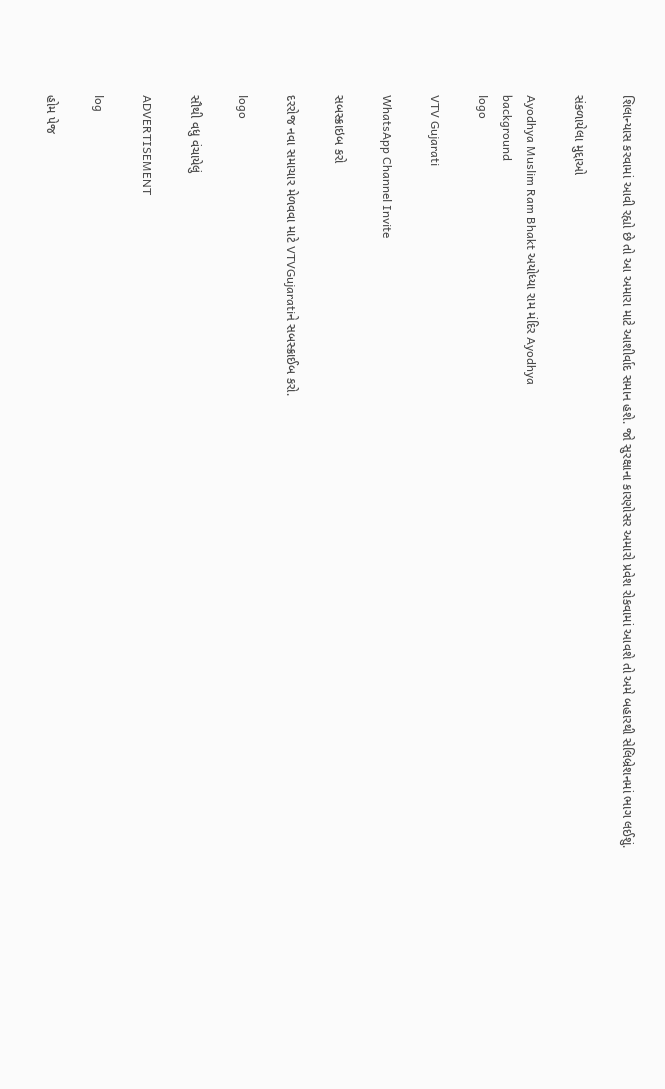શિલાન્યાસ કરવામાં આવી રહ્યો છે તો આ અમારા માટે આશીર્વાદ સમાન હશે. જો સુરક્ષાના કારણોસર અમારો પ્રવેશ રોકવામાં આવશે તો અમે બહારથી સેલિબ્રેશનમાં ભાગ લઈશું.

સંકળાયેલા મુદ્દાઓ

Ayodhya Muslim Ram Bhakt અયોધ્યા રામ મંદિર Ayodhya
background
logo

VTV Gujarati

WhatsApp Channel Invite

સબસ્ક્રાઇબ કરો

દરરોજ નવા સમાચાર મેળવવા માટે VTVGujaratiને સબસ્ક્રાઈબ કરો.

logo

સૌથી વધુ વંચાયેલું

ADVERTISEMENT

log

હોમ પેજ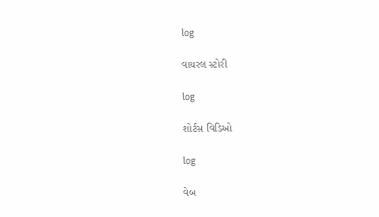log

વાયરલ સ્ટોરી

log

શોર્ટસ વિડિઓ

log

વેબ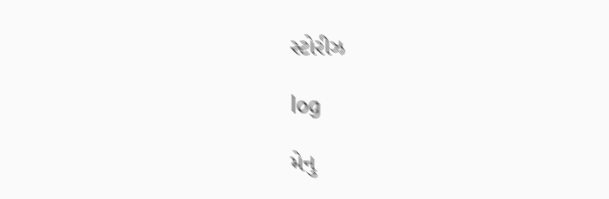સ્ટોરીઝ

log

મેનુ